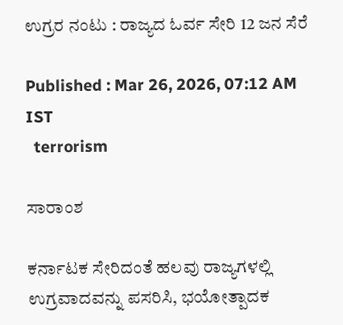ಉಗ್ರರ ನಂಟು : ರಾಜ್ಯದ ಓರ್ವ ಸೇರಿ 12 ಜನ ಸೆರೆ

Published : Mar 26, 2026, 07:12 AM IST
  terrorism

ಸಾರಾಂಶ

ಕರ್ನಾಟಕ ಸೇರಿದಂತೆ ಹಲವು ರಾಜ್ಯಗಳಲ್ಲಿ ಉಗ್ರವಾದವನ್ನು ಪಸರಿಸಿ, ಭಯೋತ್ಪಾದಕ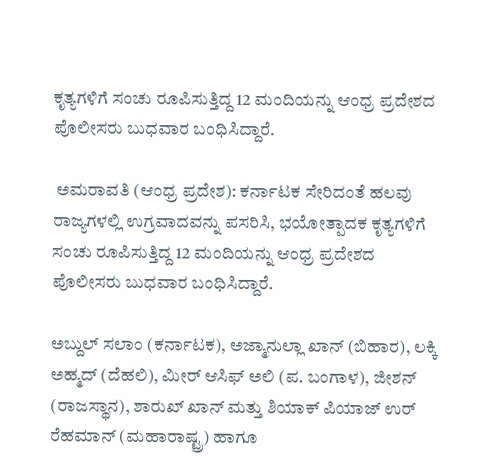ಕೃತ್ಯಗಳಿಗೆ ಸಂಚು ರೂಪಿಸುತ್ತಿದ್ದ 12 ಮಂದಿಯನ್ನು ಆಂಧ್ರ ಪ್ರದೇಶದ ಪೊಲೀಸರು ಬುಧವಾರ ಬಂಧಿಸಿದ್ದಾರೆ.

 ಅಮರಾವತಿ (ಆಂಧ್ರ ಪ್ರದೇಶ): ಕರ್ನಾಟಕ ಸೇರಿದಂತೆ ಹಲವು ರಾಜ್ಯಗಳಲ್ಲಿ ಉಗ್ರವಾದವನ್ನು ಪಸರಿಸಿ, ಭಯೋತ್ಪಾದಕ ಕೃತ್ಯಗಳಿಗೆ ಸಂಚು ರೂಪಿಸುತ್ತಿದ್ದ 12 ಮಂದಿಯನ್ನು ಆಂಧ್ರ ಪ್ರದೇಶದ ಪೊಲೀಸರು ಬುಧವಾರ ಬಂಧಿಸಿದ್ದಾರೆ.

ಅಬ್ದುಲ್‌ ಸಲಾಂ (ಕರ್ನಾಟಕ), ಅಜ್ಮಾನುಲ್ಲಾ ಖಾನ್ (ಬಿಹಾರ), ಲಕ್ಕಿ ಅಹ್ಮದ್ (ದೆಹಲಿ), ಮೀರ್ ಆಸಿಫ್ ಅಲಿ (ಪ. ಬಂಗಾಳ), ಜೀಶನ್ (ರಾಜಸ್ಥಾನ), ಶಾರುಖ್ ಖಾನ್ ಮತ್ತು ಶಿಯಾಕ್ ಪಿಯಾಜ್ ಉರ್ ರೆಹಮಾನ್ (ಮಹಾರಾಷ್ಟ್ರ) ಹಾಗೂ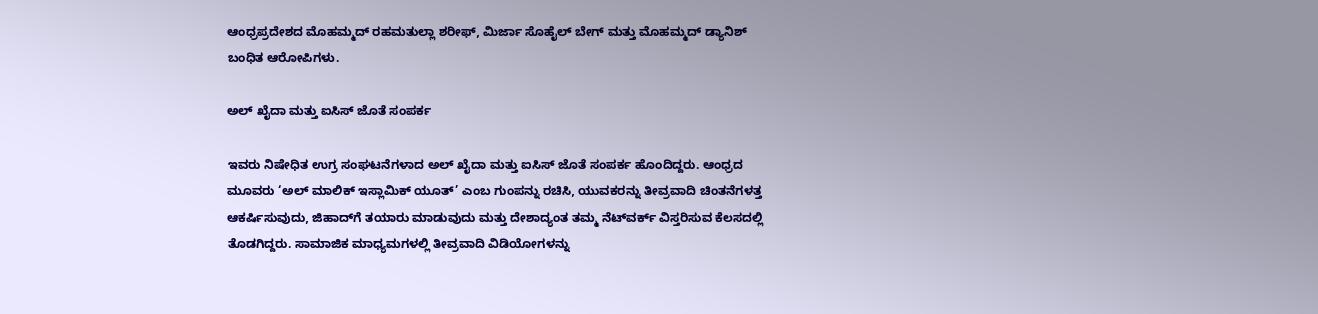ಆಂಧ್ರಪ್ರದೇಶದ ಮೊಹಮ್ಮದ್ ರಹಮತುಲ್ಲಾ ಶರೀಫ್, ಮಿರ್ಜಾ ಸೊಹೈಲ್ ಬೇಗ್ ಮತ್ತು ಮೊಹಮ್ಮದ್ ಡ್ಯಾನಿಶ್ ಬಂಧಿತ ಆರೋಪಿಗಳು.

ಅಲ್ ಖೈದಾ ಮತ್ತು ಐಸಿಸ್‌ ಜೊತೆ ಸಂಪರ್ಕ

ಇವರು ನಿಷೇಧಿತ ಉಗ್ರ ಸಂಘಟನೆಗಳಾದ ಅಲ್ ಖೈದಾ ಮತ್ತು ಐಸಿಸ್‌ ಜೊತೆ ಸಂಪರ್ಕ ಹೊಂದಿದ್ದರು. ಆಂಧ್ರದ ಮೂವರು ‘ಅಲ್ ಮಾಲಿಕ್ ಇಸ್ಲಾಮಿಕ್ ಯೂತ್‌’ ಎಂಬ ಗುಂಪನ್ನು ರಚಿಸಿ, ಯುವಕರನ್ನು ತೀವ್ರವಾದಿ ಚಿಂತನೆಗಳತ್ತ ಆಕರ್ಷಿಸುವುದು, ಜಿಹಾದ್‌ಗೆ ತಯಾರು ಮಾಡುವುದು ಮತ್ತು ದೇಶಾದ್ಯಂತ ತಮ್ಮ ನೆಟ್‌ವರ್ಕ್ ವಿಸ್ತರಿಸುವ ಕೆಲಸದಲ್ಲಿ ತೊಡಗಿದ್ದರು. ಸಾಮಾಜಿಕ ಮಾಧ್ಯಮಗಳಲ್ಲಿ ತೀವ್ರವಾದಿ ವಿಡಿಯೋಗಳನ್ನು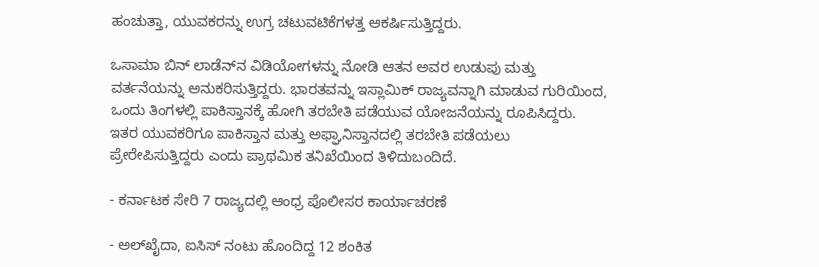ಹಂಚುತ್ತಾ, ಯುವಕರನ್ನು ಉಗ್ರ ಚಟುವಟಿಕೆಗಳತ್ತ ಆಕರ್ಷಿಸುತ್ತಿದ್ದರು.

ಒಸಾಮಾ ಬಿನ್ ಲಾಡೆನ್‌ನ ವಿಡಿಯೋಗಳನ್ನು ನೋಡಿ ಆತನ ಅವರ ಉಡುಪು ಮತ್ತು ವರ್ತನೆಯನ್ನು ಅನುಕರಿಸುತ್ತಿದ್ದರು. ಭಾರತವನ್ನು ಇಸ್ಲಾಮಿಕ್ ರಾಜ್ಯವನ್ನಾಗಿ ಮಾಡುವ ಗುರಿಯಿಂದ, ಒಂದು ತಿಂಗಳಲ್ಲಿ ಪಾಕಿಸ್ತಾನಕ್ಕೆ ಹೋಗಿ ತರಬೇತಿ ಪಡೆಯುವ ಯೋಜನೆಯನ್ನು ರೂಪಿಸಿದ್ದರು. ಇತರ ಯುವಕರಿಗೂ ಪಾಕಿಸ್ತಾನ ಮತ್ತು ಅಫ್ಘಾನಿಸ್ತಾನದಲ್ಲಿ ತರಬೇತಿ ಪಡೆಯಲು ಪ್ರೇರೇಪಿಸುತ್ತಿದ್ದರು ಎಂದು ಪ್ರಾಥಮಿಕ ತನಿಖೆಯಿಂದ ತಿಳಿದುಬಂದಿದೆ.

- ಕರ್ನಾಟಕ ಸೇರಿ 7 ರಾಜ್ಯದಲ್ಲಿ ಆಂಧ್ರ ಪೊಲೀಸರ ಕಾರ್ಯಾಚರಣೆ

- ಅಲ್‌ಖೈದಾ, ಐಸಿಸ್‌ ನಂಟು ಹೊಂದಿದ್ದ 12 ಶಂಕಿತ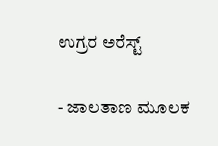ಉಗ್ರರ ಅರೆಸ್ಟ್‌

- ಜಾಲತಾಣ ಮೂಲಕ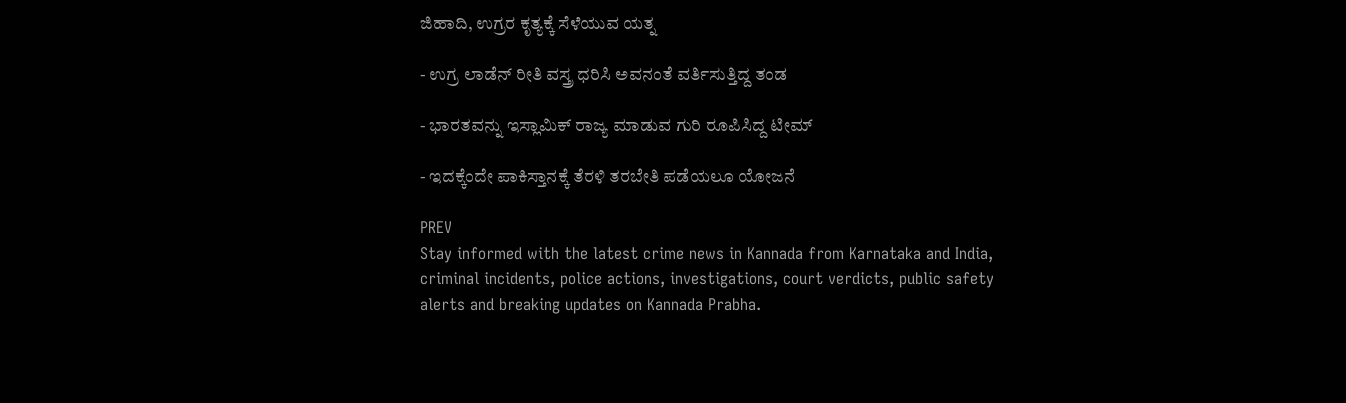ಜಿಹಾದಿ, ಉಗ್ರರ ಕೃತ್ಯಕ್ಕೆ ಸೆಳೆಯುವ ಯತ್ನ

- ಉಗ್ರ ಲಾಡೆನ್‌ ರೀತಿ ವಸ್ತ್ರ ಧರಿಸಿ ಅವನಂತೆ ವರ್ತಿಸುತ್ತಿದ್ದ ತಂಡ

- ಭಾರತವನ್ನು ಇಸ್ಲಾಮಿಕ್‌ ರಾಜ್ಯ ಮಾಡುವ ಗುರಿ ರೂಪಿಸಿದ್ದ ಟೀಮ್‌

- ಇದಕ್ಕೆಂದೇ ಪಾಕಿಸ್ತಾನಕ್ಕೆ ತೆರಳಿ ತರಬೇತಿ ಪಡೆಯಲೂ ಯೋಜನೆ

PREV
Stay informed with the latest crime news in Kannada from Karnataka and India, criminal incidents, police actions, investigations, court verdicts, public safety alerts and breaking updates on Kannada Prabha.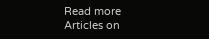Read more Articles on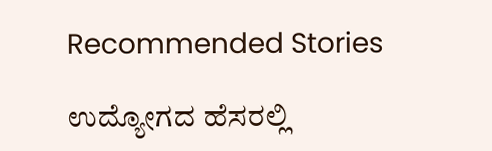Recommended Stories

ಉದ್ಯೋಗದ ಹೆಸರಲ್ಲಿ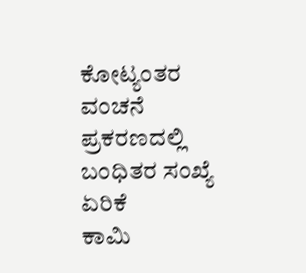ಕೋಟ್ಯಂತರ ವಂಚನೆ ಪ್ರಕರಣದಲ್ಲಿ ಬಂಧಿತರ ಸಂಖ್ಯೆ ಏರಿಕೆ
ಕಾಮಿ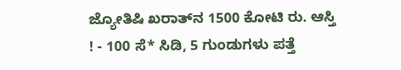ಜ್ಯೋತಿಷಿ ಖರಾತ್‌ನ 1500 ಕೋಟಿ ರು. ಆಸ್ತಿ ! - 100 ಸೆ* ಸಿಡಿ, 5 ಗುಂಡುಗಳು ಪತ್ತೆ